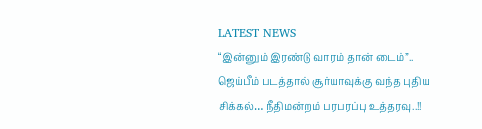LATEST NEWS
“இன்னும் இரண்டு வாரம் தான் டைம்”.. ஜெய்பீம் படத்தால் சூர்யாவுக்கு வந்த புதிய சிக்கல்… நீதிமன்றம் பரபரப்பு உத்தரவு..!!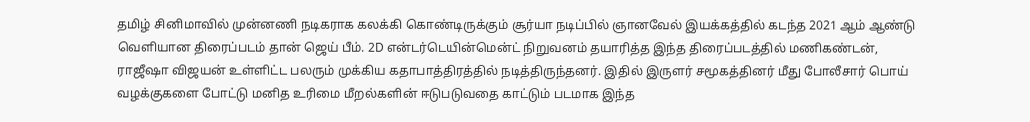தமிழ் சினிமாவில் முன்னணி நடிகராக கலக்கி கொண்டிருக்கும் சூர்யா நடிப்பில் ஞானவேல் இயக்கத்தில் கடந்த 2021 ஆம் ஆண்டு வெளியான திரைப்படம் தான் ஜெய் பீம். 2D என்டர்டெயின்மென்ட் நிறுவனம் தயாரித்த இந்த திரைப்படத்தில் மணிகண்டன், ராஜீஷா விஜயன் உள்ளிட்ட பலரும் முக்கிய கதாபாத்திரத்தில் நடித்திருந்தனர். இதில் இருளர் சமூகத்தினர் மீது போலீசார் பொய் வழக்குகளை போட்டு மனித உரிமை மீறல்களின் ஈடுபடுவதை காட்டும் படமாக இந்த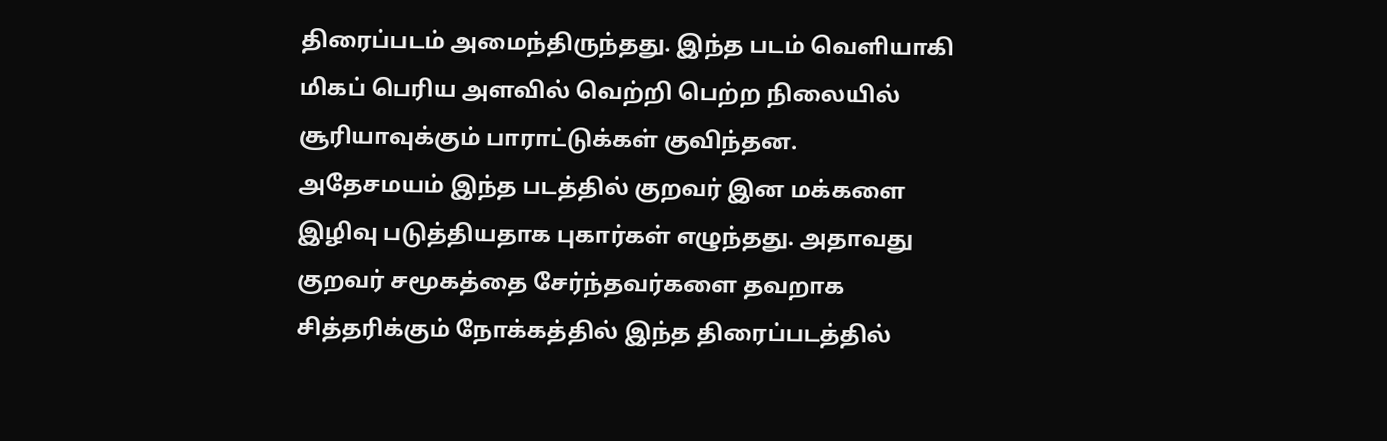திரைப்படம் அமைந்திருந்தது. இந்த படம் வெளியாகி மிகப் பெரிய அளவில் வெற்றி பெற்ற நிலையில் சூரியாவுக்கும் பாராட்டுக்கள் குவிந்தன.
அதேசமயம் இந்த படத்தில் குறவர் இன மக்களை இழிவு படுத்தியதாக புகார்கள் எழுந்தது. அதாவது குறவர் சமூகத்தை சேர்ந்தவர்களை தவறாக சித்தரிக்கும் நோக்கத்தில் இந்த திரைப்படத்தில்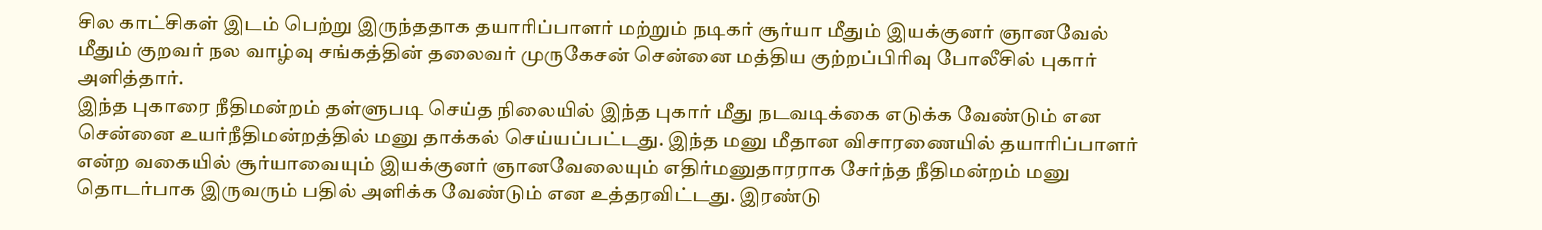சில காட்சிகள் இடம் பெற்று இருந்ததாக தயாரிப்பாளர் மற்றும் நடிகர் சூர்யா மீதும் இயக்குனர் ஞானவேல் மீதும் குறவர் நல வாழ்வு சங்கத்தின் தலைவர் முருகேசன் சென்னை மத்திய குற்றப்பிரிவு போலீசில் புகார் அளித்தார்.
இந்த புகாரை நீதிமன்றம் தள்ளுபடி செய்த நிலையில் இந்த புகார் மீது நடவடிக்கை எடுக்க வேண்டும் என சென்னை உயர்நீதிமன்றத்தில் மனு தாக்கல் செய்யப்பட்டது. இந்த மனு மீதான விசாரணையில் தயாரிப்பாளர் என்ற வகையில் சூர்யாவையும் இயக்குனர் ஞானவேலையும் எதிர்மனுதாரராக சேர்ந்த நீதிமன்றம் மனு தொடர்பாக இருவரும் பதில் அளிக்க வேண்டும் என உத்தரவிட்டது. இரண்டு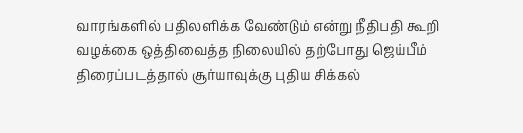வாரங்களில் பதிலளிக்க வேண்டும் என்று நீதிபதி கூறி வழக்கை ஒத்திவைத்த நிலையில் தற்போது ஜெய்பீம் திரைப்படத்தால் சூர்யாவுக்கு புதிய சிக்கல்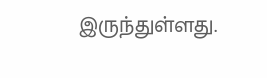இருந்துள்ளது.